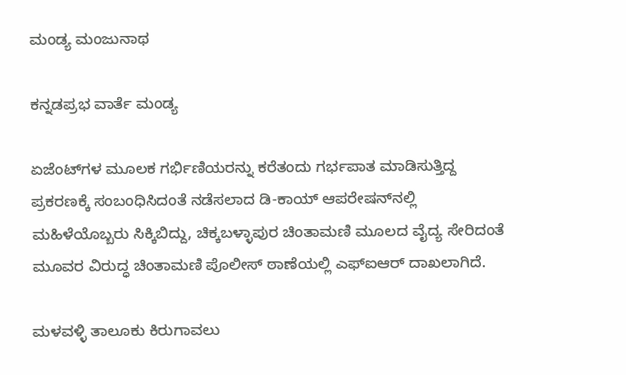ಮಂಡ್ಯ ಮಂಜುನಾಥ

ಕನ್ನಡಪ್ರಭ ವಾರ್ತೆ ಮಂಡ್ಯ

ಏಜೆಂಟ್‌ಗಳ ಮೂಲಕ ಗರ್ಭಿಣಿಯರನ್ನು ಕರೆತಂದು ಗರ್ಭಪಾತ ಮಾಡಿಸುತ್ತಿದ್ದ ಪ್ರಕರಣಕ್ಕೆ ಸಂಬಂಧಿಸಿದಂತೆ ನಡೆಸಲಾದ ಡಿ-ಕಾಯ್ ಆಪರೇಷನ್‌ನಲ್ಲಿ ಮಹಿಳೆಯೊಬ್ಬರು ಸಿಕ್ಕಿಬಿದ್ದು, ಚಿಕ್ಕಬಳ್ಳಾಪುರ ಚಿಂತಾಮಣಿ ಮೂಲದ ವೈದ್ಯ ಸೇರಿದಂತೆ ಮೂವರ ವಿರುದ್ಧ ಚಿಂತಾಮಣಿ ಪೊಲೀಸ್ ಠಾಣೆಯಲ್ಲಿ ಎಫ್‌ಐಆರ್ ದಾಖಲಾಗಿದೆ.

ಮಳವಳ್ಳಿ ತಾಲೂಕು ಕಿರುಗಾವಲು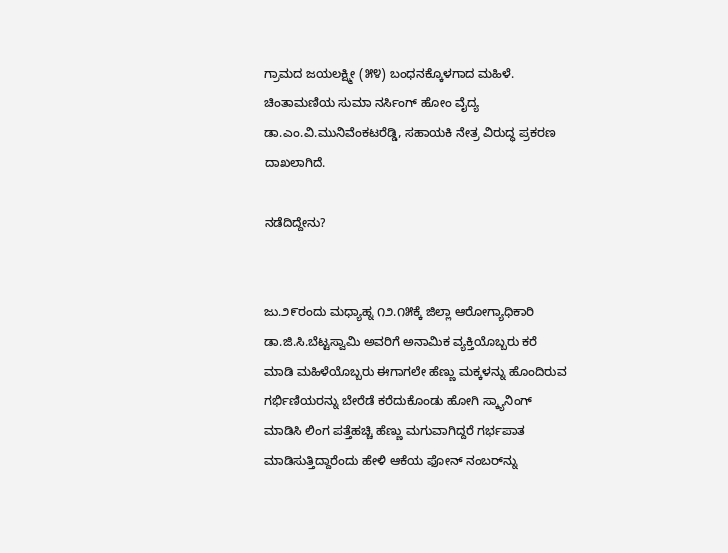ಗ್ರಾಮದ ಜಯಲಕ್ಷ್ಮೀ (೫೪) ಬಂಧನಕ್ಕೊಳಗಾದ ಮಹಿಳೆ. ಚಿಂತಾಮಣಿಯ ಸುಮಾ ನರ್ಸಿಂಗ್ ಹೋಂ ವೈದ್ಯ ಡಾ.ಎಂ.ವಿ.ಮುನಿವೆಂಕಟರೆಡ್ಡಿ, ಸಹಾಯಕಿ ನೇತ್ರ ವಿರುದ್ಧ ಪ್ರಕರಣ ದಾಖಲಾಗಿದೆ.

ನಡೆದಿದ್ದೇನು?


ಜು.೨೯ರಂದು ಮಧ್ಯಾಹ್ನ ೧೨.೧೫ಕ್ಕೆ ಜಿಲ್ಲಾ ಆರೋಗ್ಯಾಧಿಕಾರಿ ಡಾ.ಜಿ.ಸಿ.ಬೆಟ್ಟಸ್ವಾಮಿ ಅವರಿಗೆ ಅನಾಮಿಕ ವ್ಯಕ್ತಿಯೊಬ್ಬರು ಕರೆ ಮಾಡಿ ಮಹಿಳೆಯೊಬ್ಬರು ಈಗಾಗಲೇ ಹೆಣ್ಣು ಮಕ್ಕಳನ್ನು ಹೊಂದಿರುವ ಗರ್ಭಿಣಿಯರನ್ನು ಬೇರೆಡೆ ಕರೆದುಕೊಂಡು ಹೋಗಿ ಸ್ಕ್ಯಾನಿಂಗ್ ಮಾಡಿಸಿ ಲಿಂಗ ಪತ್ತೆಹಚ್ಚಿ ಹೆಣ್ಣು ಮಗುವಾಗಿದ್ದರೆ ಗರ್ಭಪಾತ ಮಾಡಿಸುತ್ತಿದ್ದಾರೆಂದು ಹೇಳಿ ಆಕೆಯ ಫೋನ್ ನಂಬರ್‌ನ್ನು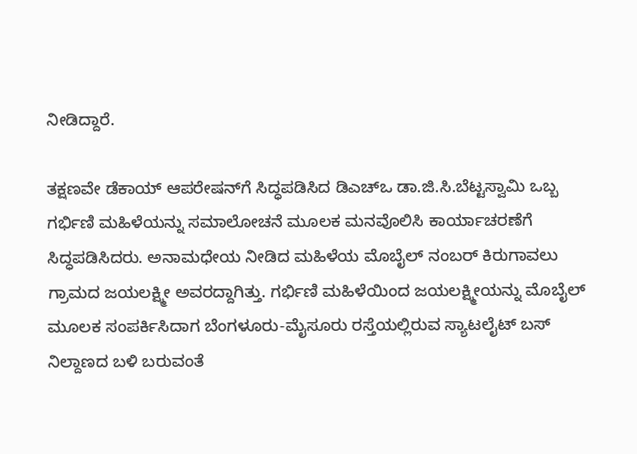ನೀಡಿದ್ದಾರೆ.

ತಕ್ಷಣವೇ ಡೆಕಾಯ್ ಆಪರೇಷನ್‌ಗೆ ಸಿದ್ಧಪಡಿಸಿದ ಡಿಎಚ್‌ಒ ಡಾ.ಜಿ.ಸಿ.ಬೆಟ್ಟಸ್ವಾಮಿ ಒಬ್ಬ ಗರ್ಭಿಣಿ ಮಹಿಳೆಯನ್ನು ಸಮಾಲೋಚನೆ ಮೂಲಕ ಮನವೊಲಿಸಿ ಕಾರ್ಯಾಚರಣೆಗೆ ಸಿದ್ಧಪಡಿಸಿದರು. ಅನಾಮಧೇಯ ನೀಡಿದ ಮಹಿಳೆಯ ಮೊಬೈಲ್‌ ನಂಬರ್ ಕಿರುಗಾವಲು ಗ್ರಾಮದ ಜಯಲಕ್ಷ್ಮೀ ಅವರದ್ದಾಗಿತ್ತು. ಗರ್ಭಿಣಿ ಮಹಿಳೆಯಿಂದ ಜಯಲಕ್ಷ್ಮೀಯನ್ನು ಮೊಬೈಲ್ ಮೂಲಕ ಸಂಪರ್ಕಿಸಿದಾಗ ಬೆಂಗಳೂರು-ಮೈಸೂರು ರಸ್ತೆಯಲ್ಲಿರುವ ಸ್ಯಾಟಲೈಟ್ ಬಸ್ ನಿಲ್ದಾಣದ ಬಳಿ ಬರುವಂತೆ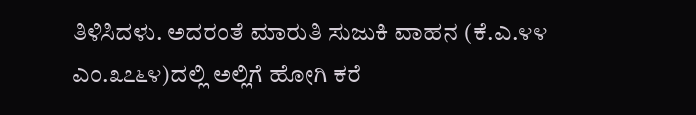ತಿಳಿಸಿದಳು. ಅದರಂತೆ ಮಾರುತಿ ಸುಜುಕಿ ವಾಹನ (ಕೆ.ಎ.೪೪ ಎಂ.೩೭೬೪)ದಲ್ಲಿ ಅಲ್ಲಿಗೆ ಹೋಗಿ ಕರೆ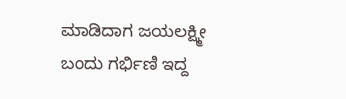ಮಾಡಿದಾಗ ಜಯಲಕ್ಷ್ಮೀ ಬಂದು ಗರ್ಭಿಣಿ ಇದ್ದ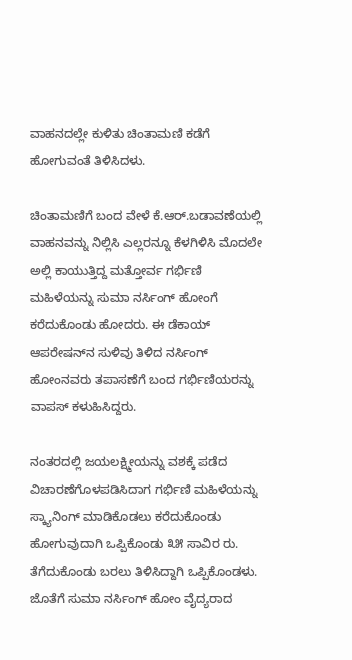ವಾಹನದಲ್ಲೇ ಕುಳಿತು ಚಿಂತಾಮಣಿ ಕಡೆಗೆ ಹೋಗುವಂತೆ ತಿಳಿಸಿದಳು.

ಚಿಂತಾಮಣಿಗೆ ಬಂದ ವೇಳೆ ಕೆ.ಆರ್.ಬಡಾವಣೆಯಲ್ಲಿ ವಾಹನವನ್ನು ನಿಲ್ಲಿಸಿ ಎಲ್ಲರನ್ನೂ ಕೆಳಗಿಳಿಸಿ ಮೊದಲೇ ಅಲ್ಲಿ ಕಾಯುತ್ತಿದ್ದ ಮತ್ತೋರ್ವ ಗರ್ಭಿಣಿ ಮಹಿಳೆಯನ್ನು ಸುಮಾ ನರ್ಸಿಂಗ್ ಹೋಂಗೆ ಕರೆದುಕೊಂಡು ಹೋದರು. ಈ ಡೆಕಾಯ್ ಆಪರೇಷನ್‌ನ ಸುಳಿವು ತಿಳಿದ ನರ್ಸಿಂಗ್‌ ಹೋಂನವರು ತಪಾಸಣೆಗೆ ಬಂದ ಗರ್ಭಿಣಿಯರನ್ನು ವಾಪಸ್ ಕಳುಹಿಸಿದ್ದರು.

ನಂತರದಲ್ಲಿ ಜಯಲಕ್ಷ್ಮೀಯನ್ನು ವಶಕ್ಕೆ ಪಡೆದ ವಿಚಾರಣೆಗೊಳಪಡಿಸಿದಾಗ ಗರ್ಭಿಣಿ ಮಹಿಳೆಯನ್ನು ಸ್ಕ್ಯಾನಿಂಗ್ ಮಾಡಿಕೊಡಲು ಕರೆದುಕೊಂಡು ಹೋಗುವುದಾಗಿ ಒಪ್ಪಿಕೊಂಡು ೩೫ ಸಾವಿರ ರು. ತೆಗೆದುಕೊಂಡು ಬರಲು ತಿಳಿಸಿದ್ದಾಗಿ ಒಪ್ಪಿಕೊಂಡಳು. ಜೊತೆಗೆ ಸುಮಾ ನರ್ಸಿಂಗ್ ಹೋಂ ವೈದ್ಯರಾದ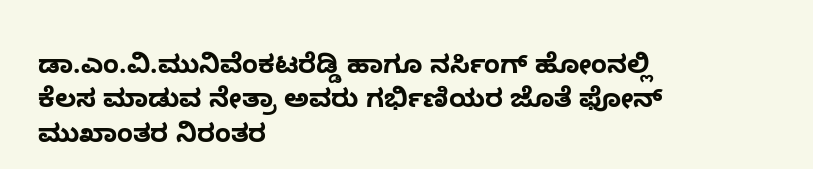ಡಾ.ಎಂ.ವಿ.ಮುನಿವೆಂಕಟರೆಡ್ಡಿ ಹಾಗೂ ನರ್ಸಿಂಗ್ ಹೋಂನಲ್ಲಿ ಕೆಲಸ ಮಾಡುವ ನೇತ್ರಾ ಅವರು ಗರ್ಭಿಣಿಯರ ಜೊತೆ ಫೋನ್ ಮುಖಾಂತರ ನಿರಂತರ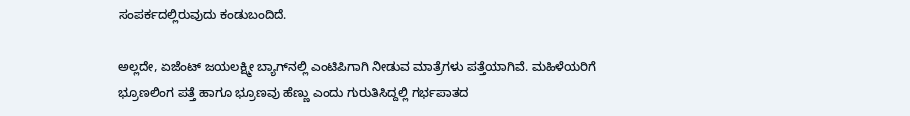ಸಂಪರ್ಕದಲ್ಲಿರುವುದು ಕಂಡುಬಂದಿದೆ.

ಅಲ್ಲದೇ, ಏಜೆಂಟ್ ಜಯಲಕ್ಷ್ಮೀ ಬ್ಯಾಗ್‌ನಲ್ಲಿ ಎಂಟಿಪಿಗಾಗಿ ನೀಡುವ ಮಾತ್ರೆಗಳು ಪತ್ತೆಯಾಗಿವೆ. ಮಹಿಳೆಯರಿಗೆ ಭ್ರೂಣಲಿಂಗ ಪತ್ತೆ ಹಾಗೂ ಭ್ರೂಣವು ಹೆಣ್ಣು ಎಂದು ಗುರುತಿಸಿದ್ದಲ್ಲಿ ಗರ್ಭಪಾತದ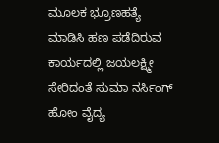ಮೂಲಕ ಭ್ರೂಣಹತ್ಯೆ ಮಾಡಿಸಿ ಹಣ ಪಡೆದಿರುವ ಕಾರ್ಯದಲ್ಲಿ ಜಯಲಕ್ಷ್ಮೀ ಸೇರಿದಂತೆ ಸುಮಾ ನರ್ಸಿಂಗ್ ಹೋಂ ವೈದ್ಯ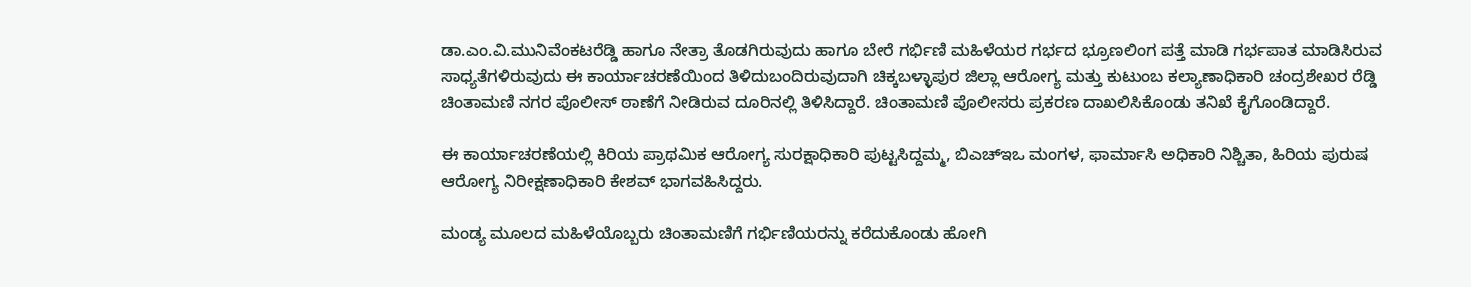ಡಾ.ಎಂ.ವಿ.ಮುನಿವೆಂಕಟರೆಡ್ಡಿ ಹಾಗೂ ನೇತ್ರಾ ತೊಡಗಿರುವುದು ಹಾಗೂ ಬೇರೆ ಗರ್ಭಿಣಿ ಮಹಿಳೆಯರ ಗರ್ಭದ ಭ್ರೂಣಲಿಂಗ ಪತ್ತೆ ಮಾಡಿ ಗರ್ಭಪಾತ ಮಾಡಿಸಿರುವ ಸಾಧ್ಯತೆಗಳಿರುವುದು ಈ ಕಾರ್ಯಾಚರಣೆಯಿಂದ ತಿಳಿದುಬಂದಿರುವುದಾಗಿ ಚಿಕ್ಕಬಳ್ಳಾಪುರ ಜಿಲ್ಲಾ ಆರೋಗ್ಯ ಮತ್ತು ಕುಟುಂಬ ಕಲ್ಯಾಣಾಧಿಕಾರಿ ಚಂದ್ರಶೇಖರ ರೆಡ್ಡಿ ಚಿಂತಾಮಣಿ ನಗರ ಪೊಲೀಸ್ ಠಾಣೆಗೆ ನೀಡಿರುವ ದೂರಿನಲ್ಲಿ ತಿಳಿಸಿದ್ದಾರೆ. ಚಿಂತಾಮಣಿ ಪೊಲೀಸರು ಪ್ರಕರಣ ದಾಖಲಿಸಿಕೊಂಡು ತನಿಖೆ ಕೈಗೊಂಡಿದ್ದಾರೆ.

ಈ ಕಾರ್ಯಾಚರಣೆಯಲ್ಲಿ ಕಿರಿಯ ಪ್ರಾಥಮಿಕ ಆರೋಗ್ಯ ಸುರಕ್ಷಾಧಿಕಾರಿ ಪುಟ್ಟಸಿದ್ದಮ್ಮ, ಬಿಎಚ್‌ಇಒ ಮಂಗಳ, ಫಾರ್ಮಾಸಿ ಅಧಿಕಾರಿ ನಿಶ್ಚಿತಾ, ಹಿರಿಯ ಪುರುಷ ಆರೋಗ್ಯ ನಿರೀಕ್ಷಣಾಧಿಕಾರಿ ಕೇಶವ್ ಭಾಗವಹಿಸಿದ್ದರು.

ಮಂಡ್ಯ ಮೂಲದ ಮಹಿಳೆಯೊಬ್ಬರು ಚಿಂತಾಮಣಿಗೆ ಗರ್ಭಿಣಿಯರನ್ನು ಕರೆದುಕೊಂಡು ಹೋಗಿ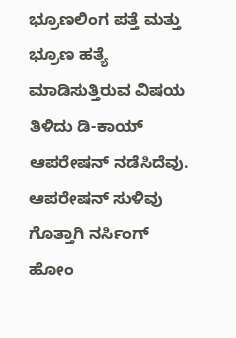ಭ್ರೂಣಲಿಂಗ ಪತ್ತೆ ಮತ್ತು ಭ್ರೂಣ ಹತ್ಯೆ ಮಾಡಿಸುತ್ತಿರುವ ವಿಷಯ ತಿಳಿದು ಡಿ-ಕಾಯ್ ಆಪರೇಷನ್ ನಡೆಸಿದೆವು. ಆಪರೇಷನ್ ಸುಳಿವು ಗೊತ್ತಾಗಿ ನರ್ಸಿಂಗ್ ಹೋಂ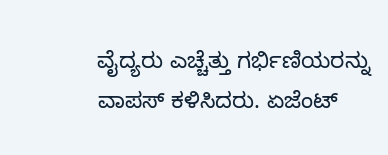ವೈದ್ಯರು ಎಚ್ಚೆತ್ತು ಗರ್ಭಿಣಿಯರನ್ನು ವಾಪಸ್ ಕಳಿಸಿದರು. ಏಜೆಂಟ್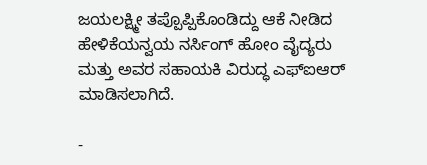ಜಯಲಕ್ಷ್ಮೀ ತಪ್ಪೊಪ್ಪಿಕೊಂಡಿದ್ದು ಆಕೆ ನೀಡಿದ ಹೇಳಿಕೆಯನ್ವಯ ನರ್ಸಿಂಗ್ ಹೋಂ ವೈದ್ಯರು ಮತ್ತು ಅವರ ಸಹಾಯಕಿ ವಿರುದ್ಧ ಎಫ್‌ಐಆರ್ ಮಾಡಿಸಲಾಗಿದೆ.

-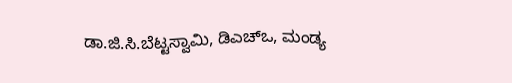ಡಾ.ಜಿ.ಸಿ.ಬೆಟ್ಟಸ್ವಾಮಿ, ಡಿಎಚ್‌ಒ, ಮಂಡ್ಯ